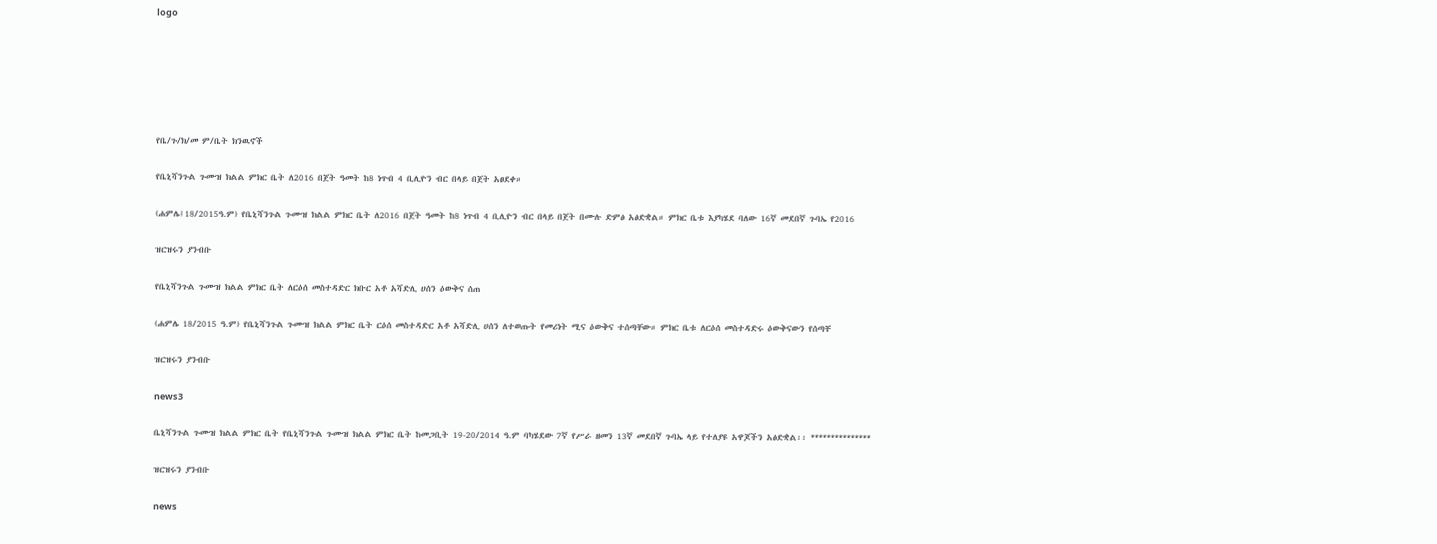logo






የቤ/ጉ/ክ/መ ም/ቤት ክንዉኖች

የቤኒሻንጉል ጉሙዝ ክልል ምክር ቤት ለ2016 በጀት ዓመት ከ8 ነጥብ 4 ቢሊዮን ብር በላይ በጀት አፀደቀ።

(ሐምሌ፤18/2015ዓ.ም) የቤኒሻንጉል ጉሙዝ ክልል ምክር ቤት ለ2016 በጀት ዓመት ከ8 ነጥብ 4 ቢሊዮን ብር በላይ በጀት በሙሉ ድምፅ አፅድቋል። ምክር ቤቱ እያካሄደ ባለው 16ኛ መደበኛ ጉባኤ የ2016

ዝርዝሩን ያንብቡ

የቤኒሻንጉል ጉሙዝ ክልል ምክር ቤት ለርዕሰ መስተዳድር ክቡር አቶ አሻድሊ ሀሰን ዕውቅና ሰጠ

(ሐምሌ 18/2015 ዓ.ም) የቤኒሻንጉል ጉሙዝ ክልል ምክር ቤት ርዕሰ መስተዳድር አቶ አሻድሊ ሀሰን ለተወጡት የመሪነት ሚና ዕውቅና ተሰጣቸው። ምክር ቤቱ ለርዕሰ መስተዳድሩ ዕውቅናውን የሰጣቸ

ዝርዝሩን ያንብቡ

news3

ቤኒሻንጉል ጉሙዝ ክልል ምክር ቤት የቤኒሻንጉል ጉሙዝ ክልል ምክር ቤት ከመጋቢት 19-20/2014 ዓ.ም ባካሄደው 7ኛ የሥራ ዘመን 13ኛ መደበኛ ጉባኤ ላይ የተለያዩ አዋጆችን አፅድቋል፡፡ ***************

ዝርዝሩን ያንብቡ

news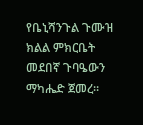የቤኒሻንጉል ጉሙዝ ክልል ምክርቤት መደበኛ ጉባዔውን ማካሔድ ጀመረ።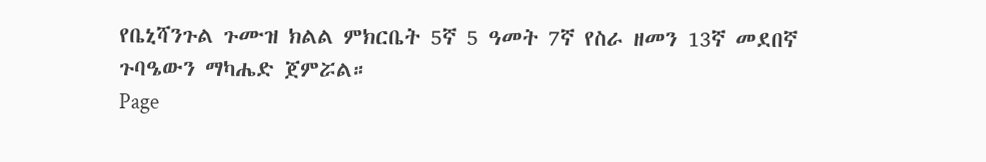የቤኒሻንጉል ጉሙዝ ክልል ምክርቤት 5ኛ 5 ዓመት 7ኛ የስራ ዘመን 13ኛ መደበኛ ጉባዔውን ማካሔድ ጀምሯል።
Page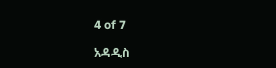4 of 7

አዳዲስ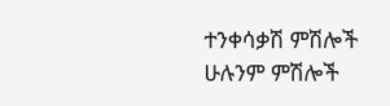ተንቀሳቃሽ ምሽሎች
ሁሉንም ምሽሎች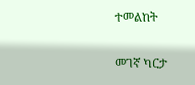ተመልከት

መገኛ ካርታ